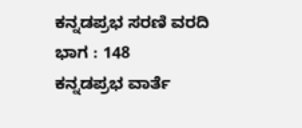ಕನ್ನಡಪ್ರಭ ಸರಣಿ ವರದಿ ಭಾಗ : 148
ಕನ್ನಡಪ್ರಭ ವಾರ್ತೆ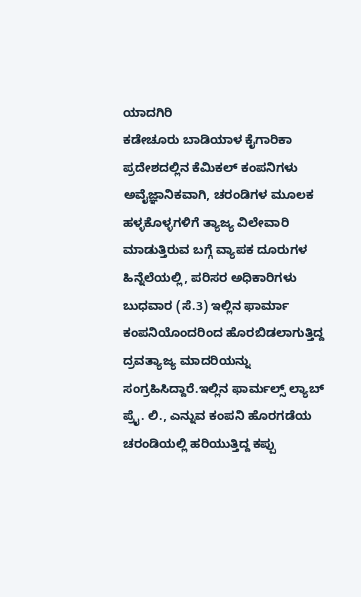ಯಾದಗಿರಿ
ಕಡೇಚೂರು ಬಾಡಿಯಾಳ ಕೈಗಾರಿಕಾ ಪ್ರದೇಶದಲ್ಲಿನ ಕೆಮಿಕಲ್ ಕಂಪನಿಗಳು ಅವೈಜ್ಞಾನಿಕವಾಗಿ, ಚರಂಡಿಗಳ ಮೂಲಕ ಹಳ್ಳಕೊಳ್ಳಗಳಿಗೆ ತ್ಯಾಜ್ಯ ವಿಲೇವಾರಿ ಮಾಡುತ್ತಿರುವ ಬಗ್ಗೆ ವ್ಯಾಪಕ ದೂರುಗಳ ಹಿನ್ನೆಲೆಯಲ್ಲಿ, ಪರಿಸರ ಅಧಿಕಾರಿಗಳು ಬುಧವಾರ (ಸೆ.3) ಇಲ್ಲಿನ ಫಾರ್ಮಾ ಕಂಪನಿಯೊಂದರಿಂದ ಹೊರಬಿಡಲಾಗುತ್ತಿದ್ದ ದ್ರವತ್ಯಾಜ್ಯ ಮಾದರಿಯನ್ನು ಸಂಗ್ರಹಿಸಿದ್ದಾರೆ.ಇಲ್ಲಿನ ಫಾರ್ಮಲ್ಸ್ ಲ್ಯಾಬ್ ಪ್ರೈ. ಲಿ., ಎನ್ನುವ ಕಂಪನಿ ಹೊರಗಡೆಯ ಚರಂಡಿಯಲ್ಲಿ ಹರಿಯುತ್ತಿದ್ದ ಕಪ್ಪು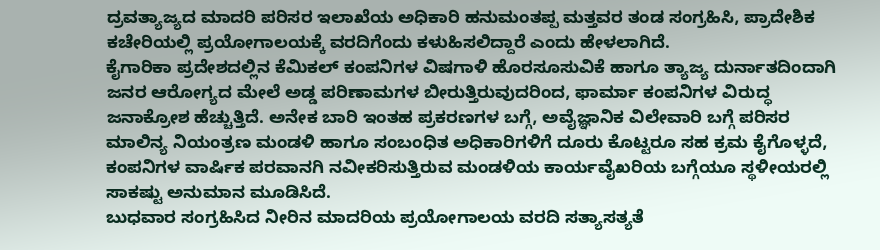ದ್ರವತ್ಯಾಜ್ಯದ ಮಾದರಿ ಪರಿಸರ ಇಲಾಖೆಯ ಅಧಿಕಾರಿ ಹನುಮಂತಪ್ಪ ಮತ್ತವರ ತಂಡ ಸಂಗ್ರಹಿಸಿ, ಪ್ರಾದೇಶಿಕ ಕಚೇರಿಯಲ್ಲಿ ಪ್ರಯೋಗಾಲಯಕ್ಕೆ ವರದಿಗೆಂದು ಕಳುಹಿಸಲಿದ್ದಾರೆ ಎಂದು ಹೇಳಲಾಗಿದೆ.
ಕೈಗಾರಿಕಾ ಪ್ರದೇಶದಲ್ಲಿನ ಕೆಮಿಕಲ್ ಕಂಪನಿಗಳ ವಿಷಗಾಳಿ ಹೊರಸೂಸುವಿಕೆ ಹಾಗೂ ತ್ಯಾಜ್ಯ ದುರ್ನಾತದಿಂದಾಗಿ ಜನರ ಆರೋಗ್ಯದ ಮೇಲೆ ಅಡ್ಡ ಪರಿಣಾಮಗಳ ಬೀರುತ್ತಿರುವುದರಿಂದ, ಫಾರ್ಮಾ ಕಂಪನಿಗಳ ವಿರುದ್ಧ ಜನಾಕ್ರೋಶ ಹೆಚ್ಚುತ್ತಿದೆ. ಅನೇಕ ಬಾರಿ ಇಂತಹ ಪ್ರಕರಣಗಳ ಬಗ್ಗೆ, ಅವೈಜ್ಞಾನಿಕ ವಿಲೇವಾರಿ ಬಗ್ಗೆ ಪರಿಸರ ಮಾಲಿನ್ಯ ನಿಯಂತ್ರಣ ಮಂಡಳಿ ಹಾಗೂ ಸಂಬಂಧಿತ ಅಧಿಕಾರಿಗಳಿಗೆ ದೂರು ಕೊಟ್ಟರೂ ಸಹ ಕ್ರಮ ಕೈಗೊಳ್ಳದೆ, ಕಂಪನಿಗಳ ವಾರ್ಷಿಕ ಪರವಾನಗಿ ನವೀಕರಿಸುತ್ತಿರುವ ಮಂಡಳಿಯ ಕಾರ್ಯವೈಖರಿಯ ಬಗ್ಗೆಯೂ ಸ್ಥಳೀಯರಲ್ಲಿ ಸಾಕಷ್ಟು ಅನುಮಾನ ಮೂಡಿಸಿದೆ.
ಬುಧವಾರ ಸಂಗ್ರಹಿಸಿದ ನೀರಿನ ಮಾದರಿಯ ಪ್ರಯೋಗಾಲಯ ವರದಿ ಸತ್ಯಾಸತ್ಯತೆ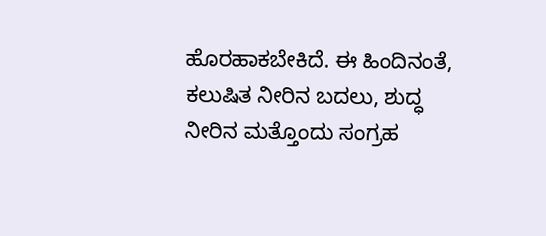ಹೊರಹಾಕಬೇಕಿದೆ. ಈ ಹಿಂದಿನಂತೆ, ಕಲುಷಿತ ನೀರಿನ ಬದಲು, ಶುದ್ಧ ನೀರಿನ ಮತ್ತೊಂದು ಸಂಗ್ರಹ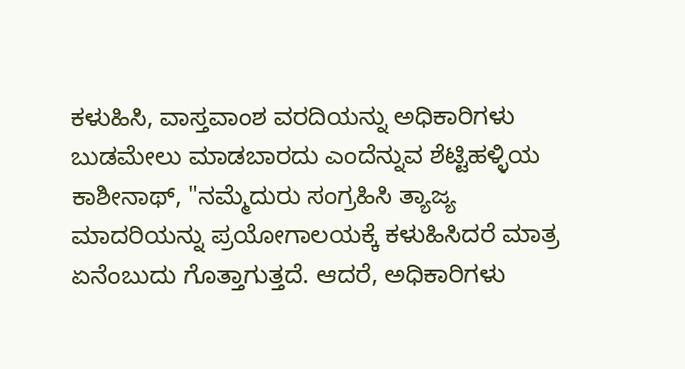ಕಳುಹಿಸಿ, ವಾಸ್ತವಾಂಶ ವರದಿಯನ್ನು ಅಧಿಕಾರಿಗಳು ಬುಡಮೇಲು ಮಾಡಬಾರದು ಎಂದೆನ್ನುವ ಶೆಟ್ಟಿಹಳ್ಳಿಯ ಕಾಶೀನಾಥ್, "ನಮ್ಮೆದುರು ಸಂಗ್ರಹಿಸಿ ತ್ಯಾಜ್ಯ ಮಾದರಿಯನ್ನು ಪ್ರಯೋಗಾಲಯಕ್ಕೆ ಕಳುಹಿಸಿದರೆ ಮಾತ್ರ ಏನೆಂಬುದು ಗೊತ್ತಾಗುತ್ತದೆ. ಆದರೆ, ಅಧಿಕಾರಿಗಳು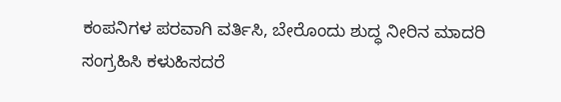ಕಂಪನಿಗಳ ಪರವಾಗಿ ವರ್ತಿಸಿ, ಬೇರೊಂದು ಶುದ್ಧ ನೀರಿನ ಮಾದರಿ ಸಂಗ್ರಹಿಸಿ ಕಳುಹಿಸದರೆ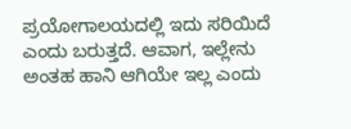ಪ್ರಯೋಗಾಲಯದಲ್ಲಿ ಇದು ಸರಿಯಿದೆ ಎಂದು ಬರುತ್ತದೆ. ಆವಾಗ, ಇಲ್ಲೇನು ಅಂತಹ ಹಾನಿ ಆಗಿಯೇ ಇಲ್ಲ ಎಂದು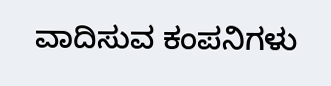ವಾದಿಸುವ ಕಂಪನಿಗಳು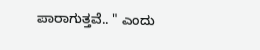ಪಾರಾಗುತ್ತವೆ.. " ಎಂದು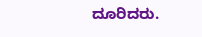ದೂರಿದರು.